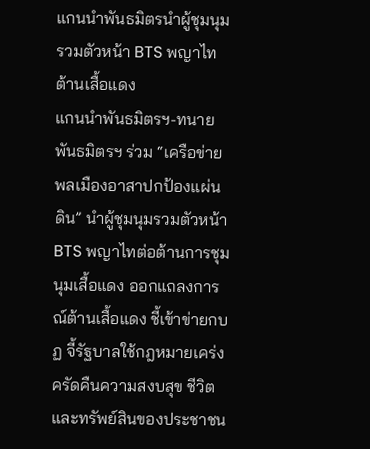แกนนำพันธมิตรนำผู้ชุมนุมรวมตัวหน้า BTS พญาไทต้านเสื้อแดง
แกนนำพันธมิตรฯ-ทนายพันธมิตรฯ ร่วม “เครือข่ายพลเมืองอาสาปกป้องแผ่นดิน” นำผู้ชุมนุมรวมตัวหน้า BTS พญาไทต่อต้านการชุมนุมเสื้อแดง ออกแถลงการณ์ต้านเสื้อแดง ชี้เข้าข่ายกบฏ จี้รัฐบาลใช้กฎหมายเคร่งครัดคืนความสงบสุข ชีวิตและทรัพย์สินของประชาชน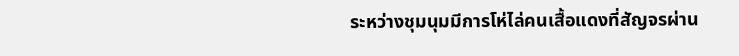ระหว่างชุมนุมมีการโห่ไล่คนเสื้อแดงที่สัญจรผ่าน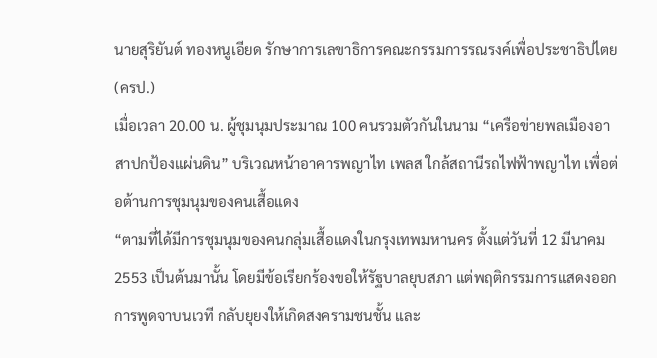นายสุริยันต์ ทองหนูเอียด รักษาการเลขาธิการคณะกรรมการรณรงค์เพื่อประชาธิปไตย (ครป.)
เมื่อเวลา 20.00 น. ผู้ชุมนุมประมาณ 100 คนรวมตัวกันในนาม “เครือข่ายพลเมืองอาสาปกป้องแผ่นดิน” บริเวณหน้าอาคารพญาไท เพลส ใกล้สถานีรถไฟฟ้าพญาไท เพื่อต่อต้านการชุมนุมของคนเสื้อแดง
“ตามที่ได้มีการชุมนุมของคนกลุ่มเสื้อแดงในกรุงเทพมหานคร ตั้งแต่วันที่ 12 มีนาคม 2553 เป็นต้นมานั้น โดยมีข้อเรียกร้องขอให้รัฐบาลยุบสภา แต่พฤติกรรมการแสดงออก การพูดจาบนเวที กลับยุยงให้เกิดสงครามชนชั้น และ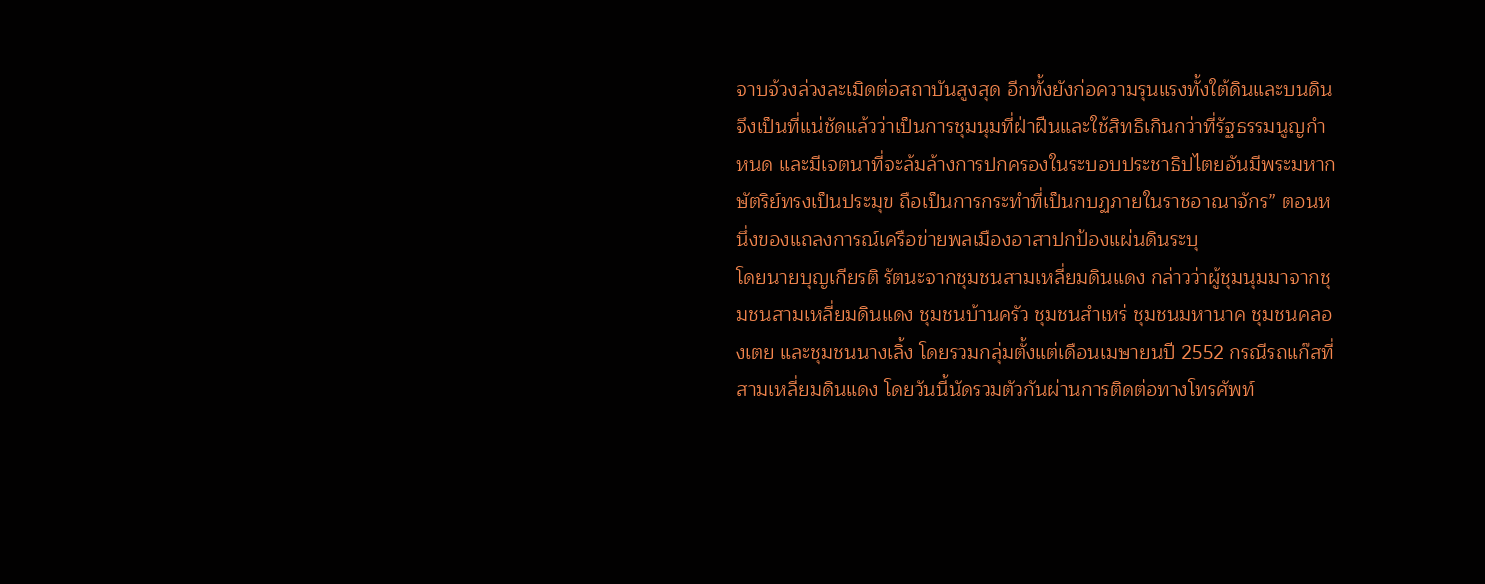จาบจ้วงล่วงละเมิดต่อสถาบันสูงสุด อีกทั้งยังก่อความรุนแรงทั้งใต้ดินและบนดิน จึงเป็นที่แน่ชัดแล้วว่าเป็นการชุมนุมที่ฝ่าฝืนและใช้สิทธิเกินกว่าที่รัฐธรรมนูญกำหนด และมีเจตนาที่จะล้มล้างการปกครองในระบอบประชาธิปไตยอันมีพระมหากษัตริย์ทรงเป็นประมุข ถือเป็นการกระทำที่เป็นกบฏภายในราชอาณาจักร” ตอนหนึ่งของแถลงการณ์เครือข่ายพลเมืองอาสาปกป้องแผ่นดินระบุ
โดยนายบุญเกียรติ รัตนะจากชุมชนสามเหลี่ยมดินแดง กล่าวว่าผู้ชุมนุมมาจากชุมชนสามเหลี่ยมดินแดง ชุมชนบ้านครัว ชุมชนสำเหร่ ชุมชนมหานาค ชุมชนคลองเตย และชุมชนนางเลิ้ง โดยรวมกลุ่มตั้งแต่เดือนเมษายนปี 2552 กรณีรถแก๊สที่สามเหลี่ยมดินแดง โดยวันนี้นัดรวมตัวกันผ่านการติดต่อทางโทรศัพท์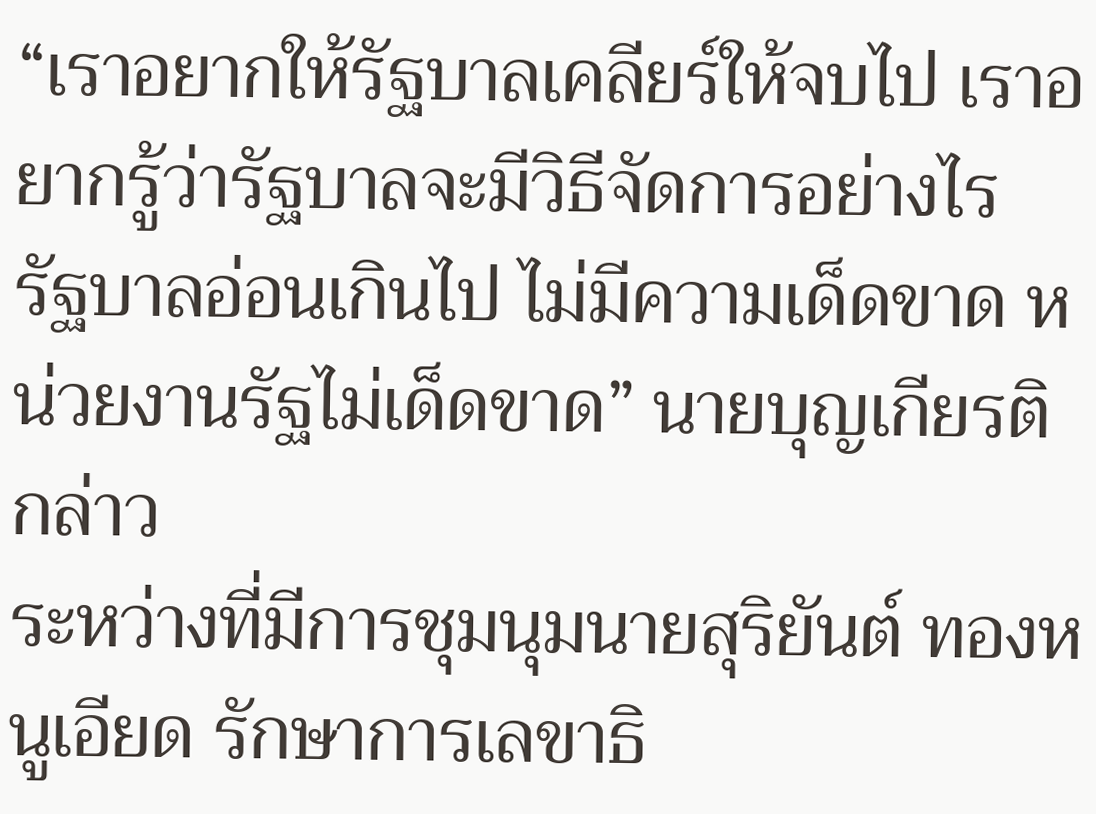“เราอยากให้รัฐบาลเคลียร์ให้จบไป เราอยากรู้ว่ารัฐบาลจะมีวิธีจัดการอย่างไร รัฐบาลอ่อนเกินไป ไม่มีความเด็ดขาด หน่วยงานรัฐไม่เด็ดขาด” นายบุญเกียรติกล่าว
ระหว่างที่มีการชุมนุมนายสุริยันต์ ทองหนูเอียด รักษาการเลขาธิ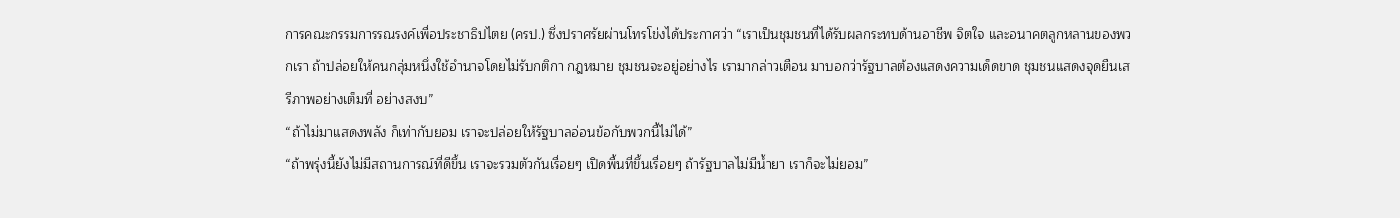การคณะกรรมการรณรงค์เพื่อประชาธิปไตย (ครป.) ซึ่งปราศรัยผ่านโทรโข่งได้ประกาศว่า “เราเป็นชุมชนที่ได้รับผลกระทบด้านอาชีพ จิตใจ และอนาคตลูกหลานของพวกเรา ถ้าปล่อยให้คนกลุ่มหนึ่งใช้อำนาจโดยไม่รับกติกา กฎหมาย ชุมชนจะอยู่อย่างไร เรามากล่าวเตือน มาบอกว่ารัฐบาลต้องแสดงความเด็ดขาด ชุมชนแสดงจุดยืนเสรีภาพอย่างเต็มที่ อย่างสงบ”
“ถ้าไม่มาแสดงพลัง ก็เท่ากับยอม เราจะปล่อยให้รัฐบาลอ่อนข้อกับพวกนี้ไม่ได้”
“ถ้าพรุ่งนี้ยังไม่มีสถานการณ์ที่ดีขึ้น เราจะรวมตัวกันเรื่อยๆ เปิดพื้นที่ขึ้นเรื่อยๆ ถ้ารัฐบาลไม่มีน้ำยา เราก็จะไม่ยอม”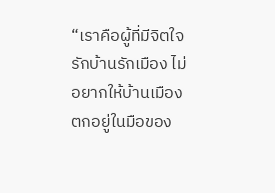“เราคือผู้ที่มีจิตใจรักบ้านรักเมือง ไม่อยากให้บ้านเมืองตกอยู่ในมือของ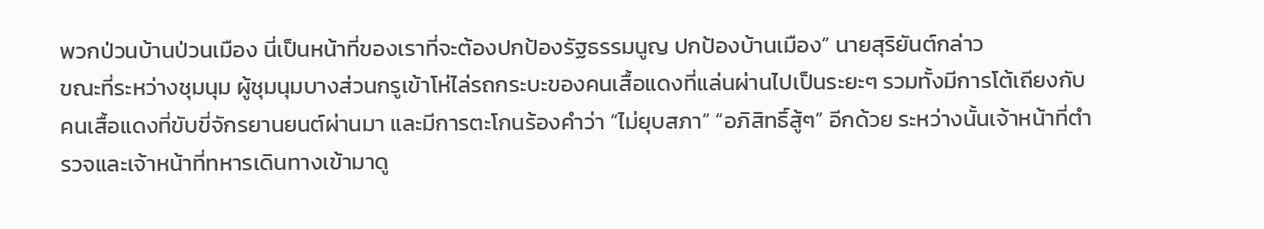พวกป่วนบ้านป่วนเมือง นี่เป็นหน้าที่ของเราที่จะต้องปกป้องรัฐธรรมนูญ ปกป้องบ้านเมือง” นายสุริยันต์กล่าว
ขณะที่ระหว่างชุมนุม ผู้ชุมนุมบางส่วนกรูเข้าโห่ไล่รถกระบะของคนเสื้อแดงที่แล่นผ่านไปเป็นระยะๆ รวมทั้งมีการโต้เถียงกับคนเสื้อแดงที่ขับขี่จักรยานยนต์ผ่านมา และมีการตะโกนร้องคำว่า “ไม่ยุบสภา” “อภิสิทธิ์สู้ๆ” อีกด้วย ระหว่างนั้นเจ้าหน้าที่ตำรวจและเจ้าหน้าที่ทหารเดินทางเข้ามาดู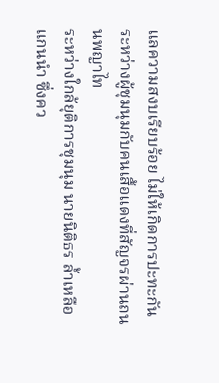แลความสงบเรียบร้อย ไม่ให้เกิดการปะทะกันระหว่างผู้ชุมนุมกับคนเสื้อแดงที่สัญจรผ่านถนนพญาไท
ระหว่างใกล้ยุติการชุมนุม นายนิติธร ล้ำเหลือ แกนนำ ซึ่งคว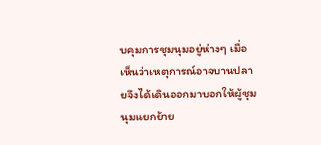บคุมการชุมนุมอยู่ห่างๆ เมื่อเห็นว่าเหตุการณ์อาจบานปลายจึงได้เดินออกมาบอกให้ผู้ชุมนุมแยกย้าย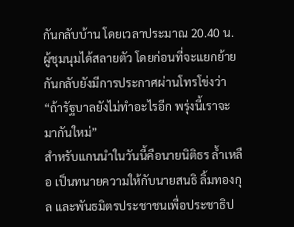กันกลับบ้าน โดยเวลาประมาณ 20.40 น. ผู้ชุมนุมได้สลายตัว โดยก่อนที่จะแยกย้ายกันกลับยังมีการประกาศผ่านโทรโข่งว่า “ถ้ารัฐบาลยังไม่ทำอะไรอีก พรุ่งนี้เราจะมากันใหม่”
สำหรับแกนนำในวันนี้คือนายนิติธร ล้ำเหลือ เป็นทนายความให้กับนายสนธิ ลิ้มทองกุล และพันธมิตรประชาชนเพื่อประชาธิป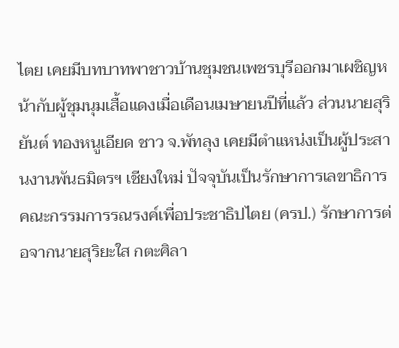ไตย เคยมีบทบาทพาชาวบ้านชุมชนเพชรบุรีออกมาเผชิญหน้ากับผู้ชุมนุมเสื้อแดงเมื่อเดือนเมษายนปีที่แล้ว ส่วนนายสุริยันต์ ทองหนูเอียด ชาว จ.พัทลุง เคยมีตำแหน่งเป็นผู้ประสานงานพันธมิตรฯ เชียงใหม่ ปัจจุบันเป็นรักษาการเลขาธิการคณะกรรมการรณรงค์เพื่อประชาธิปไตย (ครป.) รักษาการต่อจากนายสุริยะใส กตะศิลา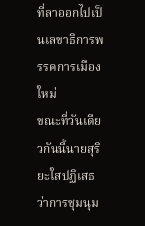ที่ลาออกไปเป็นเลขาธิการพรรคการเมืองใหม่
ขณะที่วันเดียวกันนี้นายสุริยะใสปฏิเสธว่าการชุมนุม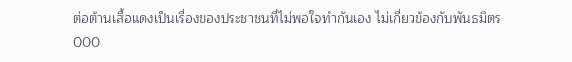ต่อต้านเสื้อแดงเป็นเรื่องของประชาชนที่ไม่พอใจทำกันเอง ไม่เกี่ยวข้องกับพันธมิตร
000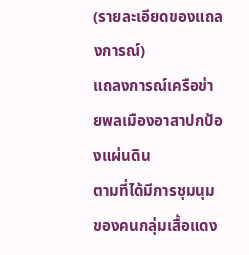(รายละเอียดของแถลงการณ์)
แถลงการณ์เครือข่ายพลเมืองอาสาปกป้องแผ่นดิน
ตามที่ได้มีการชุมนุมของคนกลุ่มเสื้อแดง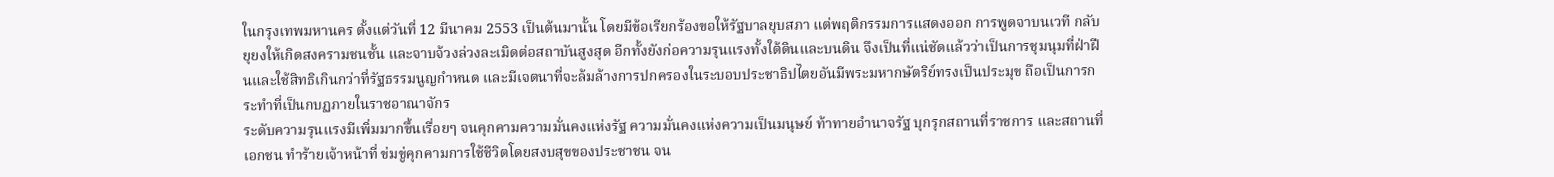ในกรุงเทพมหานคร ตั้งแต่วันที่ 12 มีนาคม 2553 เป็นต้นมานั้น โดยมีข้อเรียกร้องขอให้รัฐบาลยุบสภา แต่พฤติกรรมการแสดงออก การพูดจาบนเวที กลับยุยงให้เกิดสงครามชนชั้น และจาบจ้วงล่วงละเมิดต่อสถาบันสูงสุด อีกทั้งยังก่อความรุนแรงทั้งใต้ดินและบนดิน จึงเป็นที่แน่ชัดแล้วว่าเป็นการชุมนุมที่ฝ่าฝืนและใช้สิทธิเกินกว่าที่รัฐธรรมนูญกำหนด และมีเจตนาที่จะล้มล้างการปกครองในระบอบประชาธิปไตยอันมีพระมหากษัตริย์ทรงเป็นประมุข ถือเป็นการกระทำที่เป็นกบฏภายในราชอาณาจักร
ระดับความรุนแรงมีเพิ่มมากขึ้นเรื่อยๆ จนคุกคามความมั่นคงแห่งรัฐ ความมั่นคงแห่งความเป็นมนุษย์ ท้าทายอำนาจรัฐ บุกรุกสถานที่ราชการ และสถานที่เอกชน ทำร้ายเจ้าหน้าที่ ข่มขู่คุกคามการใช้ชีวิตโดยสงบสุขของประชาชน จน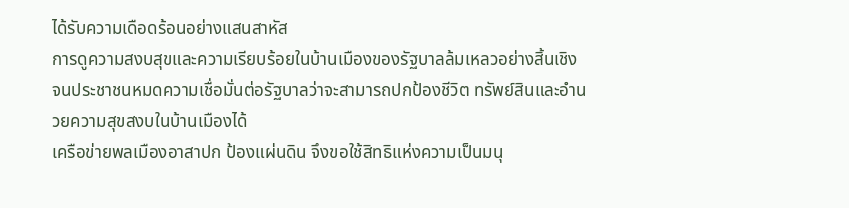ได้รับความเดือดร้อนอย่างแสนสาหัส
การดูความสงบสุขและความเรียบร้อยในบ้านเมืองของรัฐบาลล้มเหลวอย่างสิ้นเชิง จนประชาชนหมดความเชื่อมั่นต่อรัฐบาลว่าจะสามารถปกป้องชีวิต ทรัพย์สินและอำนวยความสุขสงบในบ้านเมืองได้
เครือข่ายพลเมืองอาสาปก ป้องแผ่นดิน จึงขอใช้สิทธิแห่งความเป็นมนุ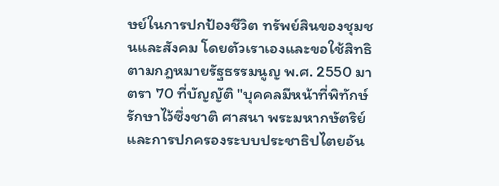ษย์ในการปกป้องชีวิต ทรัพย์สินของชุมชนและสังคม โดยตัวเราเองและขอใช้สิทธิตามกฎหมายรัฐธรรมนูญ พ.ศ. 2550 มาตรา 70 ที่บัญญัติ "บุคคลมีหน้าที่พิทักษ์รักษาไว้ซึ่งชาติ ศาสนา พระมหากษัตริย์ และการปกครองระบบประชาธิปไตยอัน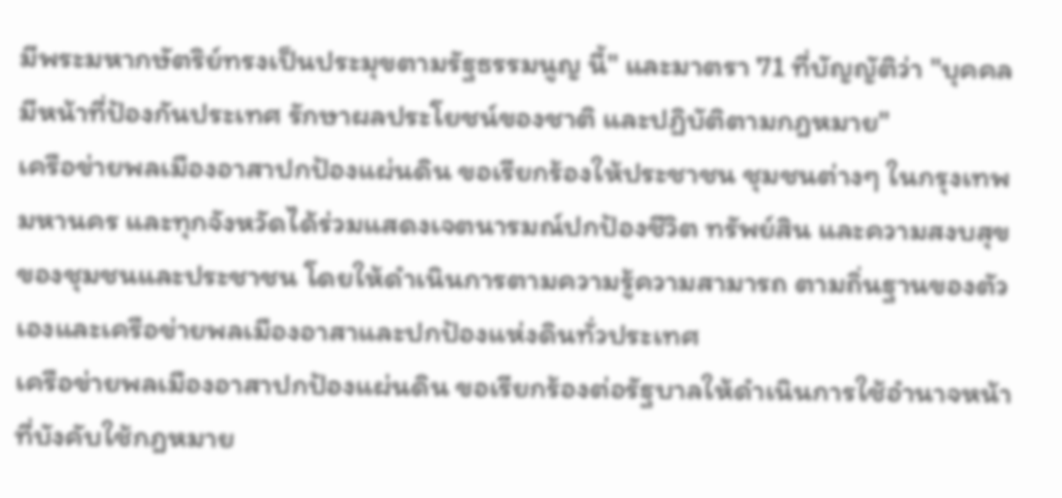มีพระมหากษัตริย์ทรงเป็นประมุขตามรัฐธรรมนูญ นี้" และมาตรา 71 ที่บัญญัติว่า "บุคคลมีหน้าที่ป้องกันประเทศ รักษาผลประโยชน์ของชาติ และปฏิบัติตามกฎหมาย"
เครือข่ายพลเมืองอาสาปกป้องแผ่นดิน ขอเรียกร้องให้ประชาชน ชุมชนต่างๆ ในกรุงเทพมหานคร และทุกจังหวัดได้ร่วมแสดงเจตนารมณ์ปกป้องชีวิต ทรัพย์สิน และความสงบสุขของชุมชนและประชาชน โดยให้ดำเนินการตามความรู้ความสามารถ ตามถิ่นฐานของตัวเองและเครือข่ายพลเมืองอาสาและปกป้องแห่งดินทั่วประเทศ
เครือข่ายพลเมืองอาสาปกป้องแผ่นดิน ขอเรียกร้องต่อรัฐบาลให้ดำเนินการใช้อำนาจหน้าที่บังคับใช้กฎหมาย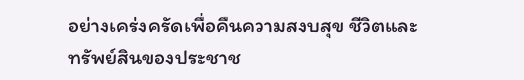อย่างเคร่งครัดเพื่อคืนความสงบสุข ชีวิตและทรัพย์สินของประชาช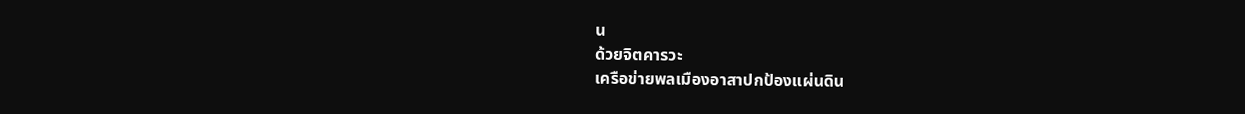น
ด้วยจิตคารวะ
เครือข่ายพลเมืองอาสาปกป้องแผ่นดิน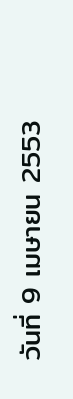วันที่ 9 เมษายน 2553